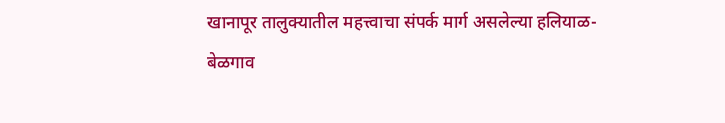खानापूर तालुक्यातील महत्त्वाचा संपर्क मार्ग असलेल्या हलियाळ-बेळगाव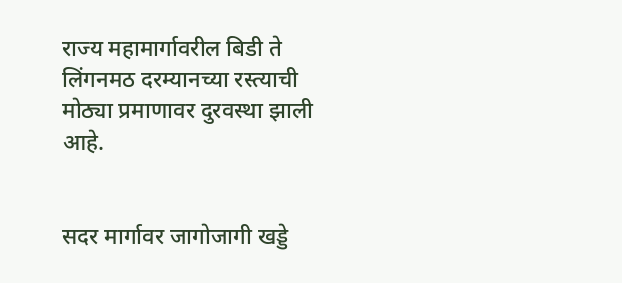राज्य महामार्गावरील बिडी ते लिंगनमठ दरम्यानच्या रस्त्याची मोठ्या प्रमाणावर दुरवस्था झाली आहे.


सदर मार्गावर जागोजागी खड्डे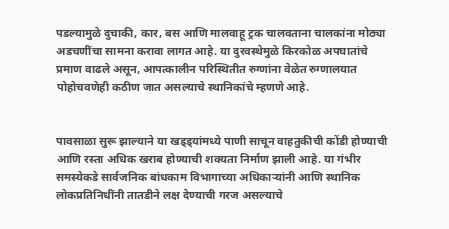पडल्यामुळे दुचाकी, कार, बस आणि मालवाहू ट्रक चालवताना चालकांना मोठ्या अडचणींचा सामना करावा लागत आहे. या दुरवस्थेमुळे किरकोळ अपघातांचे प्रमाण वाढले असून, आपत्कालीन परिस्थितीत रुग्णांना वेळेत रुग्णालयात पोहोचवणेही कठीण जात असल्याचे स्थानिकांचे म्हणणे आहे.


पावसाळा सुरू झाल्याने या खड्ड्यांमध्ये पाणी साचून वाहतुकीची कोंडी होण्याची आणि रस्ता अधिक खराब होण्याची शक्यता निर्माण झाली आहे. या गंभीर समस्येकडे सार्वजनिक बांधकाम विभागाच्या अधिकाऱ्यांनी आणि स्थानिक लोकप्रतिनिधींनी तातडीने लक्ष देण्याची गरज असल्याचे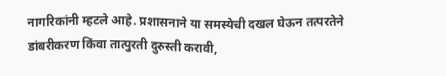नागरिकांनी म्हटले आहे. प्रशासनाने या समस्येची दखल घेऊन तत्परतेने डांबरीकरण किंवा तात्पुरती दुरुस्ती करावी,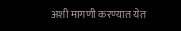अशी मागणी करण्यात येत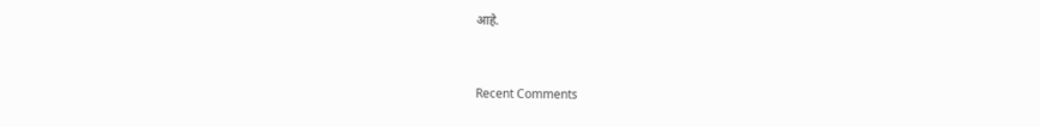आहे.


Recent Comments